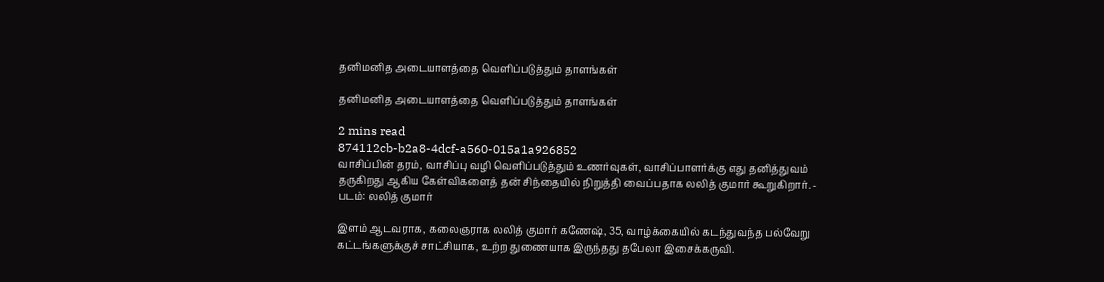தனிமனித அடையாளத்தை வெளிப்படுத்தும் தாளங்கள்

தனிமனித அடையாளத்தை வெளிப்படுத்தும் தாளங்கள்

2 mins read
874112cb-b2a8-4dcf-a560-015a1a926852
வாசிப்பின் தரம், வாசிப்பு வழி வெளிப்படுத்தும் உணர்வுகள், வாசிப்பாளர்க்கு எது தனித்துவம் தருகிறது ஆகிய கேள்விகளைத் தன் சிந்தையில் நிறுத்தி வைப்பதாக லலித் குமார் கூறுகிறார். - படம்: லலித் குமார்

இளம் ஆடவராக, கலைஞராக லலித் குமார் கணேஷ், 35, வாழ்க்கையில் கடந்துவந்த பல்வேறு கட்டங்களுக்குச் சாட்சியாக, உற்ற துணையாக இருந்தது தபேலா இசைக்கருவி.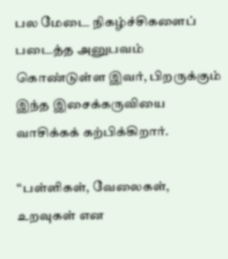பல மேடை நிகழ்ச்சிகளைப் படைத்த அனுபவம் கொண்டுள்ள இவர், பிறருக்கும் இந்த இசைக்கருவியை வாசிக்கக் கற்பிக்கிறார்.

“பள்ளிகள், வேலைகள், உறவுகள் என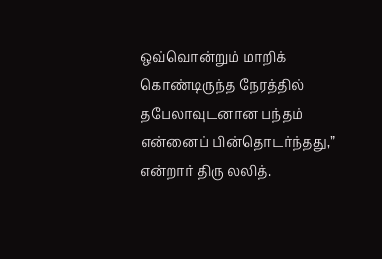ஒவ்வொன்றும் மாறிக் கொண்டிருந்த நேரத்தில் தபேலாவுடனான பந்தம் என்னைப் பின்தொடர்ந்தது,” என்றார் திரு லலித்.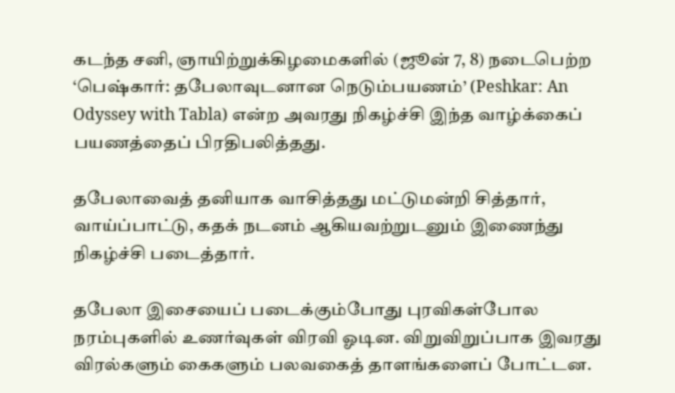கடந்த சனி, ஞாயிற்றுக்கிழமைகளில் (ஜூன் 7, 8) நடைபெற்ற ‘பெஷ்கார்: தபேலாவுடனான நெடும்பயணம்’ (Peshkar: An Odyssey with Tabla) என்ற அவரது நிகழ்ச்சி இந்த வாழ்க்கைப் பயணத்தைப் பிரதிபலித்தது.

தபேலாவைத் தனியாக வாசித்தது மட்டுமன்றி சித்தார், வாய்ப்பாட்டு, கதக் நடனம் ஆகியவற்றுடனும் இணைந்து நிகழ்ச்சி படைத்தார்.

தபேலா இசையைப் படைக்கும்போது புரவிகள்போல நரம்புகளில் உணர்வுகள் விரவி ஓடின. விறுவிறுப்பாக இவரது விரல்களும் கைகளும் பலவகைத் தாளங்களைப் போட்டன.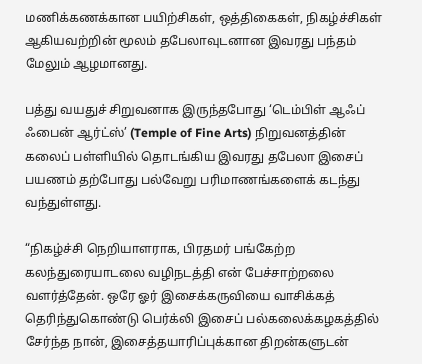மணிக்கணக்கான பயிற்சிகள், ஒத்திகைகள், நிகழ்ச்சிகள் ஆகியவற்றின் மூலம் தபேலாவுடனான இவரது பந்தம் மேலும் ஆழமானது.

பத்து வயதுச் சிறுவனாக இருந்தபோது ‘டெம்பிள் ஆஃப் ஃபைன் ஆர்ட்ஸ்’ (Temple of Fine Arts) நிறுவனத்தின் கலைப் பள்ளியில் தொடங்கிய இவரது தபேலா இசைப் பயணம் தற்போது பல்வேறு பரிமாணங்களைக் கடந்து வந்துள்ளது.

“நிகழ்ச்சி நெறியாளராக, பிரதமர் பங்கேற்ற கலந்துரையாடலை வழிநடத்தி என் பேச்சாற்றலை வளர்த்தேன். ஒரே ஓர் இசைக்கருவியை வாசிக்கத் தெரிந்துகொண்டு பெர்க்லி இசைப் பல்கலைக்கழகத்தில் சேர்ந்த நான், இசைத்தயாரிப்புக்கான திறன்களுடன்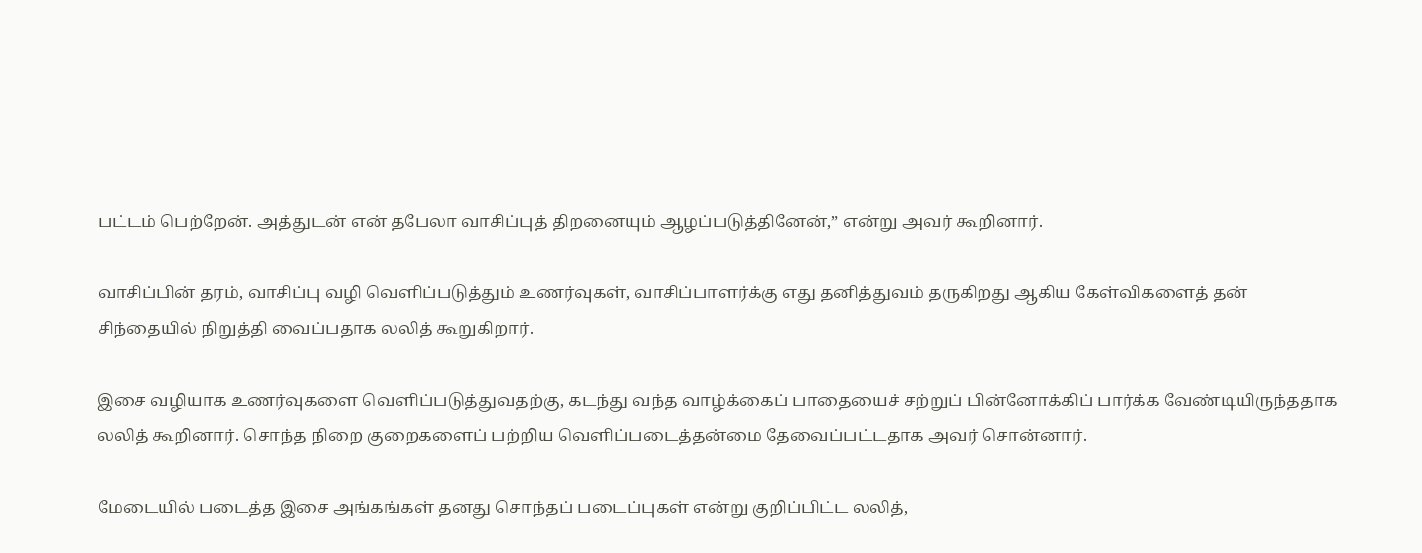பட்டம் பெற்றேன். அத்துடன் என் தபேலா வாசிப்புத் திறனையும் ஆழப்படுத்தினேன்,” என்று அவர் கூறினார்.

வாசிப்பின் தரம், வாசிப்பு வழி வெளிப்படுத்தும் உணர்வுகள், வாசிப்பாளர்க்கு எது தனித்துவம் தருகிறது ஆகிய கேள்விகளைத் தன் சிந்தையில் நிறுத்தி வைப்பதாக லலித் கூறுகிறார்.

இசை வழியாக உணர்வுகளை வெளிப்படுத்துவதற்கு, கடந்து வந்த வாழ்க்கைப் பாதையைச் சற்றுப் பின்னோக்கிப் பார்க்க வேண்டியிருந்ததாக லலித் கூறினார். சொந்த நிறை குறைகளைப் பற்றிய வெளிப்படைத்தன்மை தேவைப்பட்டதாக அவர் சொன்னார்.

மேடையில் படைத்த இசை அங்கங்கள் தனது சொந்தப் படைப்புகள் என்று குறிப்பிட்ட லலித்,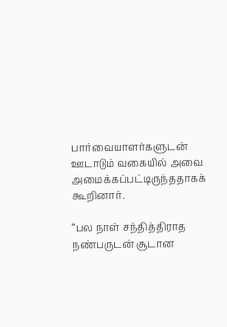பார்வையாளர்களுடன் ஊடாடும் வகையில் அவை அமைக்கப்பட்டிருந்ததாகக் கூறினார்.

“பல நாள் சந்தித்திராத நண்பருடன் சூடான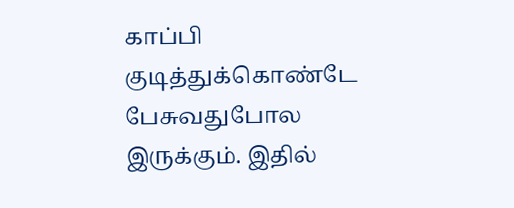காப்பி குடித்துக்கொண்டே பேசுவதுபோல இருக்கும். இதில்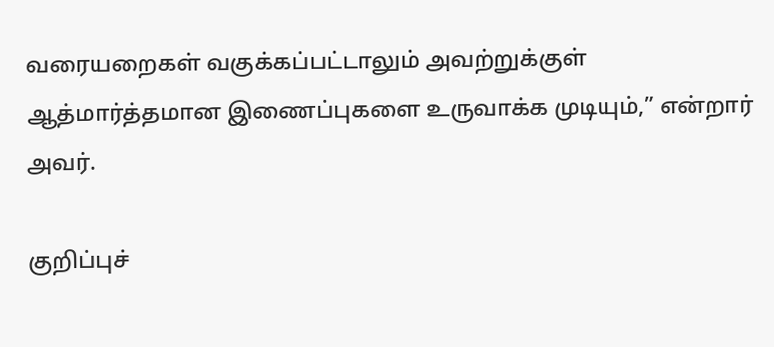வரையறைகள் வகுக்கப்பட்டாலும் அவற்றுக்குள் ஆத்மார்த்தமான இணைப்புகளை உருவாக்க முடியும்,” என்றார் அவர்.

குறிப்புச்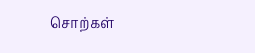சொற்கள்